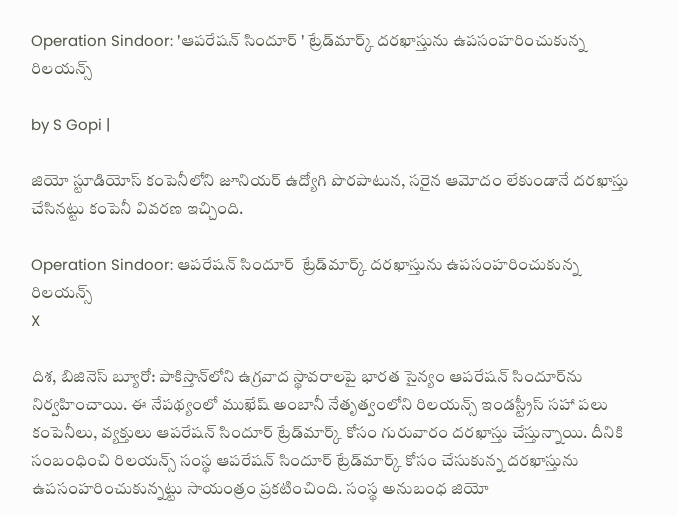Operation Sindoor: 'ఆపరేషన్ సిందూర్ ' ట్రేడ్‌మార్క్ దరఖాస్తును ఉపసంహరించుకున్న రిలయన్స్

by S Gopi |

జియో స్టూడియోస్ కంపెనీలోని జూనియర్ ఉద్యోగి పొరపాటున, సరైన ఆమోదం లేకుండానే దరఖాస్తు చేసినట్టు కంపెనీ వివరణ ఇచ్చింది.

Operation Sindoor: ఆపరేషన్ సిందూర్  ట్రేడ్‌మార్క్ దరఖాస్తును ఉపసంహరించుకున్న రిలయన్స్
X

దిశ, బిజినెస్ బ్యూరో: పాకిస్తాన్‌లోని ఉగ్రవాద స్థావరాలపై భారత సైన్యం ఆపరేషన్ సిందూర్‌ను నిర్వహించాయి. ఈ నేపథ్యంలో ముఖేష్ అంబానీ నేతృత్వంలోని రిలయన్స్ ఇండస్ట్రీస్ సహా పలు కంపెనీలు, వ్యక్తులు ఆపరేషన్ సిందూర్ ట్రేడ్‌మార్క్ కోసం గురువారం దరఖాస్తు చేస్తున్నాయి. దీనికి సంబంధించి రిలయన్స్ సంస్థ ఆపరేషన్ సిందూర్ ట్రేడ్‌మార్క్ కోసం చేసుకున్న దరఖాస్తును ఉపసంహరించుకున్నట్టు సాయంత్రం ప్రకటించింది. సంస్థ అనుబంధ జియో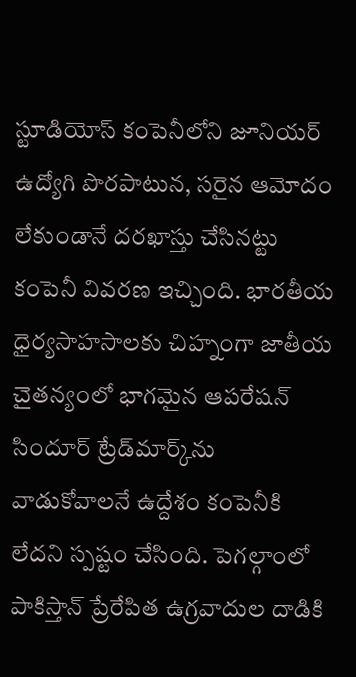స్టూడియోస్ కంపెనీలోని జూనియర్ ఉద్యోగి పొరపాటున, సరైన ఆమోదం లేకుండానే దరఖాస్తు చేసినట్టు కంపెనీ వివరణ ఇచ్చింది. భారతీయ ధైర్యసాహసాలకు చిహ్నంగా జాతీయ చైతన్యంలో భాగమైన ఆపరేషన్ సిందూర్ ట్రేడ్‌మార్క్‌ను వాడుకోవాలనే ఉద్దేశం కంపెనీకి లేదని స్పష్టం చేసింది. పెగల్గాంలో పాకిస్తాన్ ప్రేరేపిత ఉగ్రవాదుల దాడికి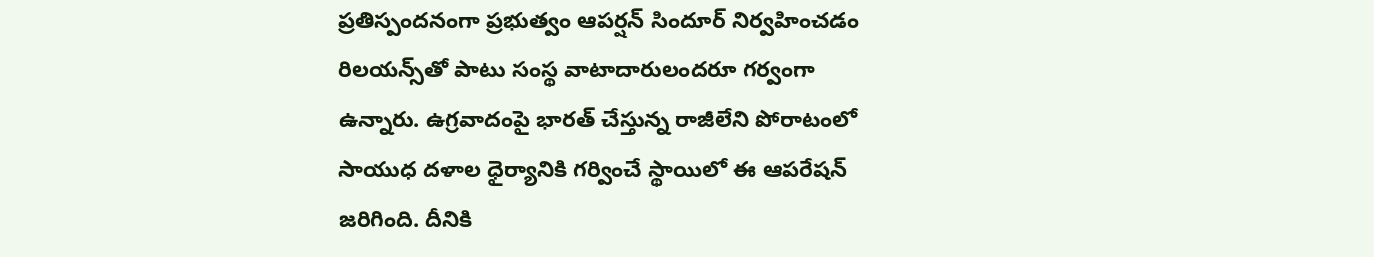ప్రతిస్పందనంగా ప్రభుత్వం ఆపర్షన్ సిందూర్ నిర్వహించడం రిలయన్స్‌తో పాటు సంస్థ వాటాదారులందరూ గర్వంగా ఉన్నారు. ఉగ్రవాదంపై భారత్ చేస్తున్న రాజీలేని పోరాటంలో సాయుధ దళాల ధైర్యానికి గర్వించే స్థాయిలో ఈ ఆపరేషన్ జరిగింది. దీనికి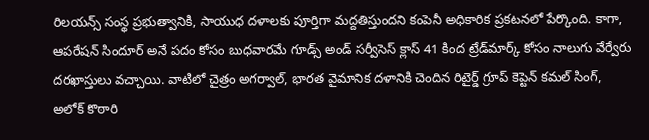రిలయన్స్ సంస్థ ప్రభుత్వానికి, సాయుధ దళాలకు పూర్తిగా మద్దతిస్తుందని కంపెనీ అధికారిక ప్రకటనలో పేర్కొంది. కాగా, ఆపరేషన్ సిందూర్ అనే పదం కోసం బుధవారమే గూడ్స్ అండ్ సర్వీసెస్ క్లాస్ 41 కింద ట్రేడ్‌మార్క్ కోసం నాలుగు వేర్వేరు దరఖాస్తులు వచ్చాయి. వాటిలో చైత్రం అగర్వాల్, భారత వైమానిక దళానికి చెందిన రిటైర్డ్ గ్రూప్ కెప్టెన్ కమల్ సింగ్, అలోక్ కొఠారి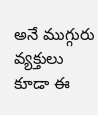అనే ముగ్గురు వ్యక్తులు కూడా ఈ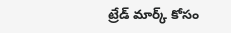ట్రేడ్ మార్క్ కోసం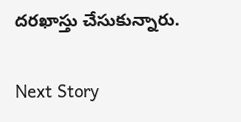దరఖాస్తు చేసుకున్నారు.

Next Story